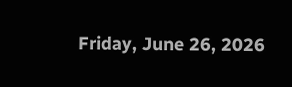Friday, June 26, 2026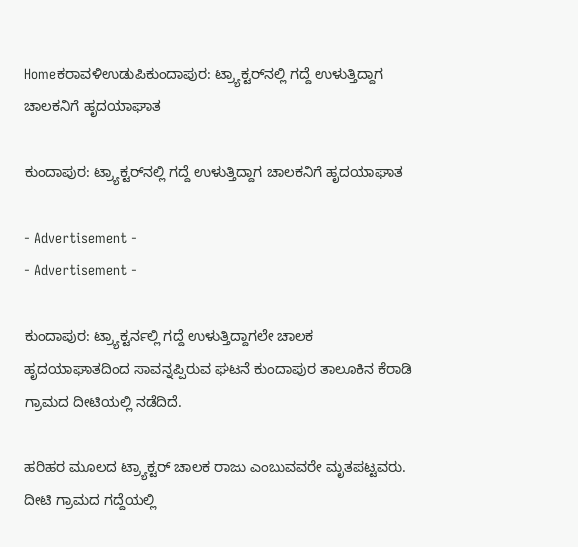Homeಕರಾವಳಿಉಡುಪಿಕುಂದಾಪುರ: ಟ್ರ್ಯಾಕ್ಟರ್‌ನಲ್ಲಿ ಗದ್ದೆ ಉಳುತ್ತಿದ್ದಾಗ ಚಾಲಕನಿಗೆ ಹೃದಯಾಘಾತ

ಕುಂದಾಪುರ: ಟ್ರ್ಯಾಕ್ಟರ್‌ನಲ್ಲಿ ಗದ್ದೆ ಉಳುತ್ತಿದ್ದಾಗ ಚಾಲಕನಿಗೆ ಹೃದಯಾಘಾತ

- Advertisement -
- Advertisement -

ಕುಂದಾಪುರ: ಟ್ರ್ಯಾಕ್ಟರ್ನಲ್ಲಿ ಗದ್ದೆ ಉಳುತ್ತಿದ್ದಾಗಲೇ ಚಾಲಕ ಹೃದಯಾಘಾತದಿಂದ ಸಾವನ್ನಪ್ಪಿರುವ ಘಟನೆ ಕುಂದಾಪುರ ತಾಲೂಕಿನ ಕೆರಾಡಿ ಗ್ರಾಮದ ದೀಟಿಯಲ್ಲಿ ನಡೆದಿದೆ.

ಹರಿಹರ ಮೂಲದ ಟ್ರ್ಯಾಕ್ಟರ್‌ ಚಾಲಕ ರಾಜು ಎಂಬುವವರೇ ಮೃತಪಟ್ಟವರು. ದೀಟಿ ಗ್ರಾಮದ ಗದ್ದೆಯಲ್ಲಿ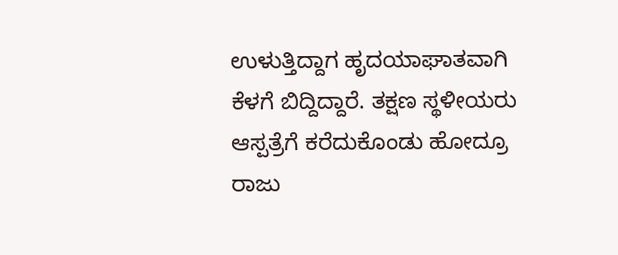ಉಳುತ್ತಿದ್ದಾಗ ಹೃದಯಾಘಾತವಾಗಿ ಕೆಳಗೆ ಬಿದ್ದಿದ್ದಾರೆ. ತಕ್ಷಣ ಸ್ಥಳೀಯರು ಆಸ್ಪತ್ರೆಗೆ ಕರೆದುಕೊಂಡು ಹೋದ್ರೂ ರಾಜು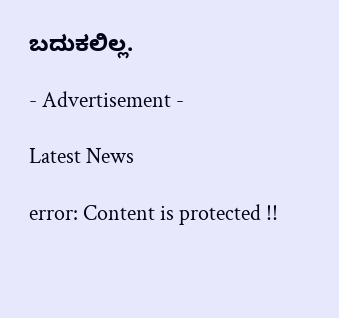ಬದುಕಲಿಲ್ಲ.

- Advertisement -

Latest News

error: Content is protected !!